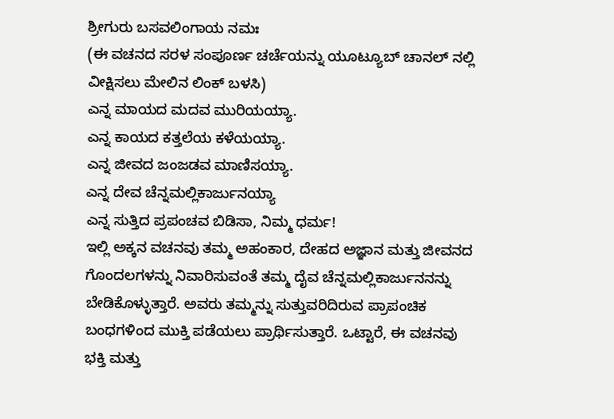ಶ್ರೀಗುರು ಬಸವಲಿಂಗಾಯ ನಮಃ
(ಈ ವಚನದ ಸರಳ ಸಂಪೂರ್ಣ ಚರ್ಚೆಯನ್ನು ಯೂಟ್ಯೂಬ್ ಚಾನಲ್ ನಲ್ಲಿ ವೀಕ್ಷಿಸಲು ಮೇಲಿನ ಲಿಂಕ್ ಬಳಸಿ)
ಎನ್ನ ಮಾಯದ ಮದವ ಮುರಿಯಯ್ಯಾ.
ಎನ್ನ ಕಾಯದ ಕತ್ತಲೆಯ ಕಳೆಯಯ್ಯಾ.
ಎನ್ನ ಜೀವದ ಜಂಜಡವ ಮಾಣಿಸಯ್ಯಾ.
ಎನ್ನ ದೇವ ಚೆನ್ನಮಲ್ಲಿಕಾರ್ಜುನಯ್ಯಾ
ಎನ್ನ ಸುತ್ತಿದ ಪ್ರಪಂಚವ ಬಿಡಿಸಾ, ನಿಮ್ಮ ಧರ್ಮ!
ಇಲ್ಲಿ ಅಕ್ಕನ ವಚನವು ತಮ್ಮ ಅಹಂಕಾರ, ದೇಹದ ಅಜ್ಞಾನ ಮತ್ತು ಜೀವನದ ಗೊಂದಲಗಳನ್ನು ನಿವಾರಿಸುವಂತೆ ತಮ್ಮ ದೈವ ಚೆನ್ನಮಲ್ಲಿಕಾರ್ಜುನನನ್ನು ಬೇಡಿಕೊಳ್ಳುತ್ತಾರೆ. ಅವರು ತಮ್ಮನ್ನು ಸುತ್ತುವರಿದಿರುವ ಪ್ರಾಪಂಚಿಕ ಬಂಧಗಳಿಂದ ಮುಕ್ತಿ ಪಡೆಯಲು ಪ್ರಾರ್ಥಿಸುತ್ತಾರೆ. ಒಟ್ಟಾರೆ, ಈ ವಚನವು ಭಕ್ತಿ ಮತ್ತು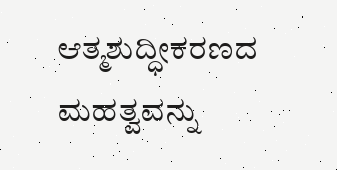ಆತ್ಮಶುದ್ಧೀಕರಣದ ಮಹತ್ವವನ್ನು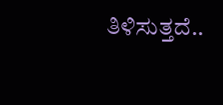ತಿಳಿಸುತ್ತದೆ..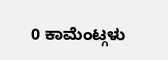0 ಕಾಮೆಂಟ್ಗಳು